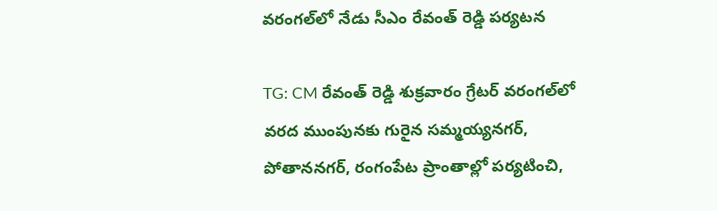వరంగల్‌లో నేడు సీఎం రేవంత్ రెడ్డి పర్యటన

TG: CM రేవంత్ రెడ్డి శుక్రవారం గ్రేటర్ వరంగల్‌లో వరద ముంపునకు గురైన సమ్మయ్యనగర్, పోతాననగర్, రంగంపేట ప్రాంతాల్లో పర్యటించి,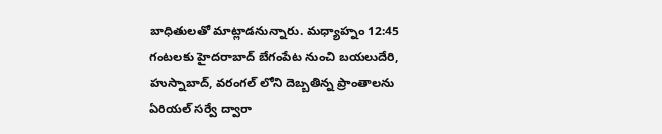బాధితులతో మాట్లాడనున్నారు. మధ్యాహ్నం 12:45 గంటలకు హైదరాబాద్ బేగంపేట నుంచి బయలుదేరి, హుస్నాబాద్, వరంగల్ లోని దెబ్బతిన్న ప్రాంతాలను ఏరియల్ సర్వే ద్వారా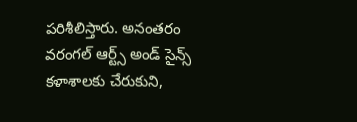పరిశీలిస్తారు. అనంతరం వరంగల్ ఆర్ట్స్ అండ్ సైన్స్ కళాశాలకు చేరుకుని,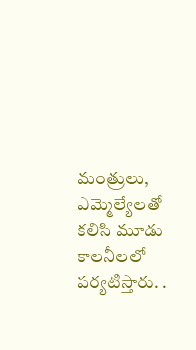మంత్రులు, ఎమ్మెల్యేలతో కలిసి మూడు కాలనీలలో పర్యటిస్తారు. .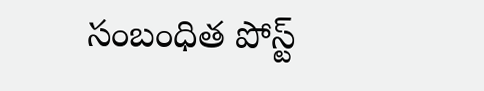సంబంధిత పోస్ట్